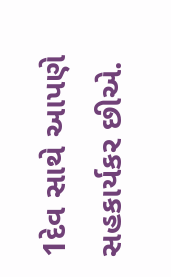1દેવ સાથે આપણે સહકાર્યકર છીએ.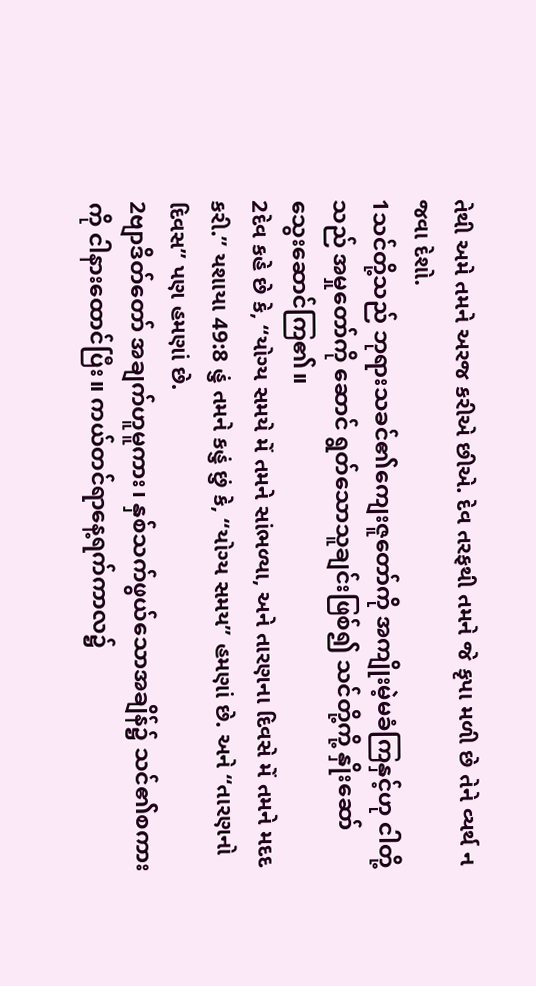તેથી અમે તમને અરજ કરીએ છીએ. દેવ તરફથી તમને જે કૃપા મળી છે તેને વ્યર્થ ન જવા દેશો.
1သင်တို့သည် ဘုရားသခင်၏ကျေးဇူတော်ကို အကျိုးမဲ့မခံကြနှင့်ဟု ငါတို့သည် အမှုတော်ကို ဆောင် ရွတ်သောသူချင်းဖြစ်၍ သင်တို့ကို့ နှိုးဆော် သွေးဆောင်ကြ၏။
2દેવ કહે છે કે, “યોગ્ય સમયે મેં તમને સાંભળ્યા, અને તારણના દિવસે મેં તમને મદદ કરી.” યશાયા 49:8 હું તમને કહું છું કે, “યોગ્ય સમય” હમણાં છે. અને “તારણનો દિવસ” પણ હમણાં છે.
2ဗျာဒိတ်တော် အချက်ဟူမူကား၊ နှစ်သက်ဖွယ်သောအချိန်၌ သင်၏စကားကို ငါနားထောင်ပြီး။ ကယ်တင်ရာနေ့ရက်ကာလ၌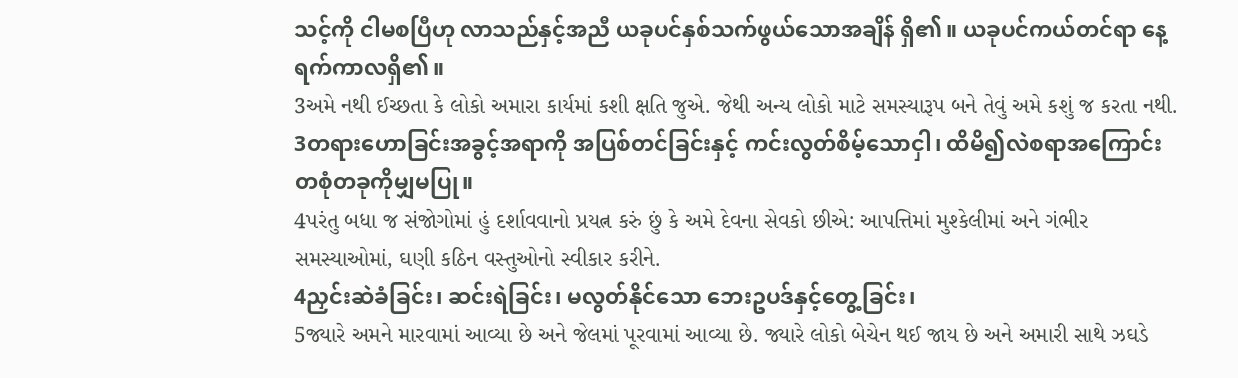သင့်ကို ငါမစပြီဟု လာသည်နှင့်အညီ ယခုပင်နှစ်သက်ဖွယ်သောအချိန် ရှိ၏။ ယခုပင်ကယ်တင်ရာ နေ့ရက်ကာလရှိ၏။
3અમે નથી ઈચ્છતા કે લોકો અમારા કાર્યમાં કશી ક્ષતિ જુએ. જેથી અન્ય લોકો માટે સમસ્યારૂપ બને તેવું અમે કશું જ કરતા નથી.
3တရားဟောခြင်းအခွင့်အရာကို အပြစ်တင်ခြင်းနှင့် ကင်းလွတ်စိမ့်သောငှါ၊ ထိမိ၍လဲစရာအကြောင်း တစုံတခုကိုမျှမပြု။
4પરંતુ બધા જ સંજોગોમાં હું દર્શાવવાનો પ્રયત્ન કરું છું કે અમે દેવના સેવકો છીએ: આપત્તિમાં મુશ્કેલીમાં અને ગંભીર સમસ્યાઓમાં, ઘણી કઠિન વસ્તુઓનો સ્વીકાર કરીને.
4ညှင်းဆဲခံခြင်း၊ ဆင်းရဲခြင်း၊ မလွတ်နိုင်သော ဘေးဥပဒ်နှင့်တွေ့ခြင်း၊
5જ્યારે અમને મારવામાં આવ્યા છે અને જેલમાં પૂરવામાં આવ્યા છે. જ્યારે લોકો બેચેન થઈ જાય છે અને અમારી સાથે ઝઘડે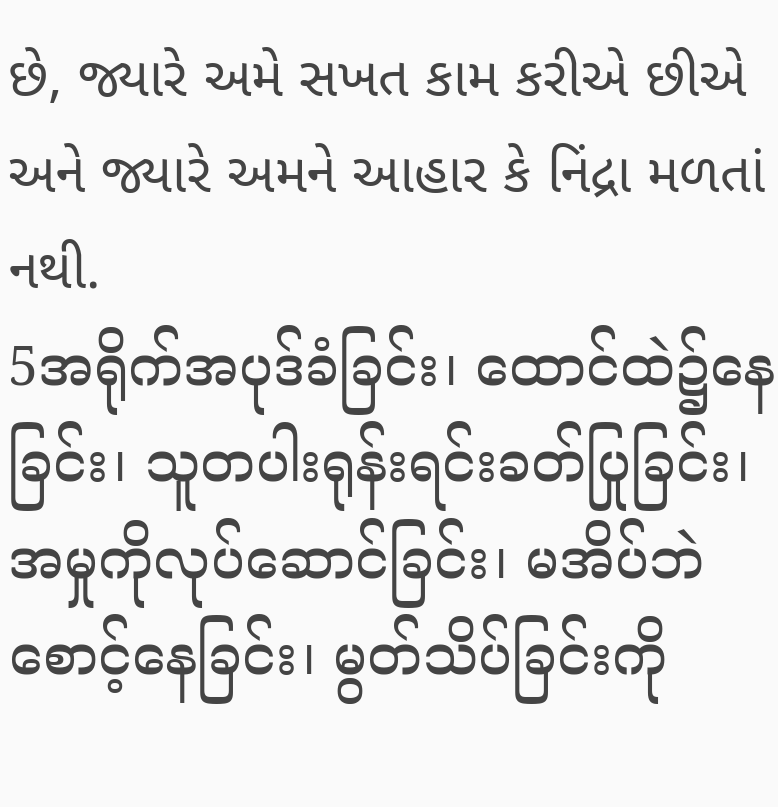છે, જ્યારે અમે સખત કામ કરીએ છીએ અને જ્યારે અમને આહાર કે નિંદ્રા મળતાં નથી.
5အရိုက်အပုဒ်ခံခြင်း၊ ထောင်ထဲ၌နေခြင်း၊ သူတပါးရုန်းရင်းခတ်ပြုခြင်း၊ အမှုကိုလုပ်ဆောင်ခြင်း၊ မအိပ်ဘဲစောင့်နေခြင်း၊ မွတ်သိပ်ခြင်းကို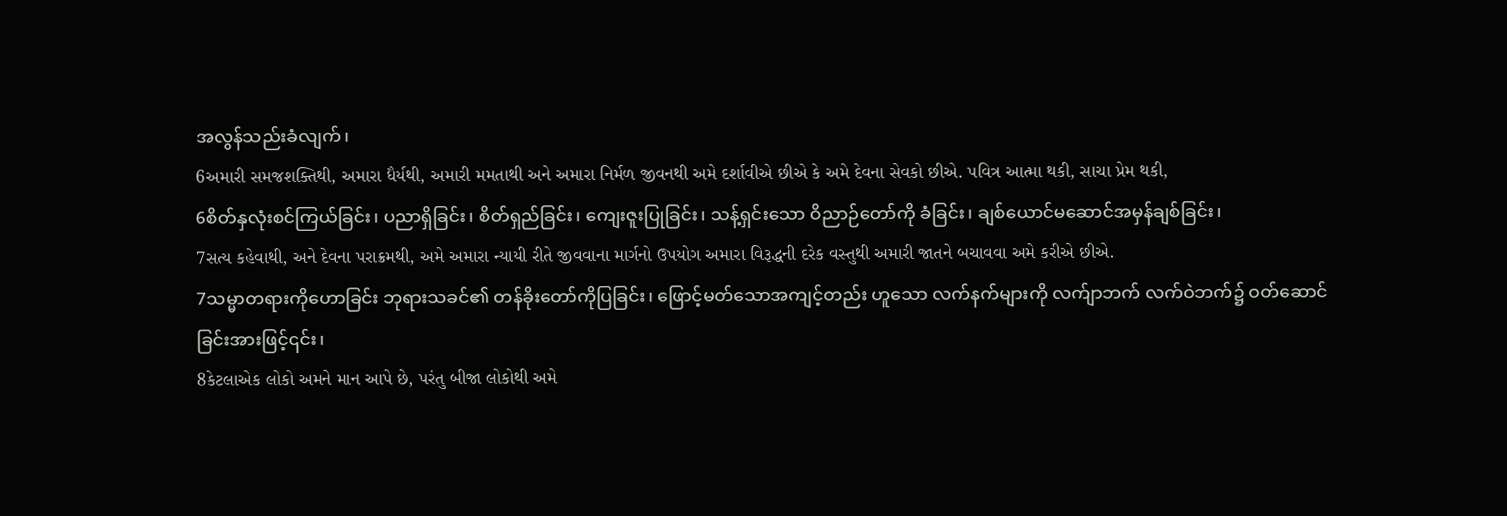အလွန်သည်းခံလျက်၊
6અમારી સમજશક્તિથી, અમારા ધૈર્યથી, અમારી મમતાથી અને અમારા નિર્મળ જીવનથી અમે દર્શાવીએ છીએ કે અમે દેવના સેવકો છીએ. પવિત્ર આત્મા થકી, સાચા પ્રેમ થકી,
6စိတ်နှလုံးစင်ကြယ်ခြင်း၊ ပညာရှိခြင်း၊ စိတ်ရှည်ခြင်း၊ ကျေးဇူးပြုခြင်း၊ သန့်ရှင်းသော ဝိညာဉ်တော်ကို ခံခြင်း၊ ချစ်ယောင်မဆောင်အမှန်ချစ်ခြင်း၊
7સત્ય કહેવાથી, અને દેવના પરાક્રમથી, અમે અમારા ન્યાયી રીતે જીવવાના માર્ગનો ઉપયોગ અમારા વિરૂદ્ધની દરેક વસ્તુથી અમારી જાતને બચાવવા અમે કરીએ છીએ.
7သမ္မာတရားကိုဟောခြင်း ဘုရားသခင်၏ တန်ခိုးတော်ကိုပြခြင်း၊ ဖြောင့်မတ်သောအကျင့်တည်း ဟူသော လက်နက်များကို လက်ျာဘက် လက်ဝဲဘက်၌ ဝတ်ဆောင်ခြင်းအားဖြင့်၎င်း၊
8કેટલાએક લોકો અમને માન આપે છે, પરંતુ બીજા લોકોથી અમે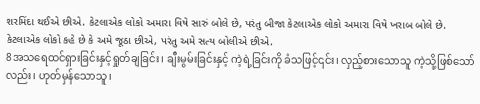શરમિંદા થઈએ છીએ. કેટલાએક લોકો અમારા વિષે સારું બોલે છે, પરંતુ બીજા કેટલાએક લોકો અમારા વિષે ખરાબ બોલે છે. કેટલાએક લોકો કહે છે કે અમે જૂઠા છીએ, પરંતુ અમે સત્ય બોલીએ છીએ.
8အသရေထင်ရှားခြင်းနှင့်ရှုတ်ချခြင်း၊ ချီးမွမ်းခြင်းနှင့် ကဲ့ရဲ့ခြင်းကို ခံသဖြင့်၎င်း၊ လှည့်စားသောသူ ကဲ့သို့ဖြစ်သော်လည်း၊ ဟုတ်မှန်သောသူ၊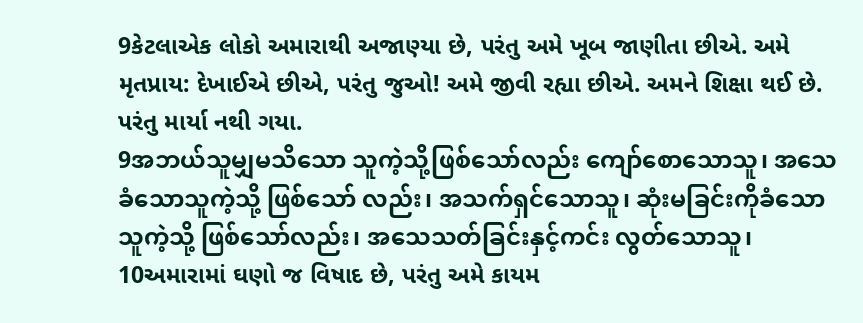9કેટલાએક લોકો અમારાથી અજાણ્યા છે, પરંતુ અમે ખૂબ જાણીતા છીએ. અમે મૃતપ્રાય: દેખાઈએ છીએ, પરંતુ જુઓ! અમે જીવી રહ્યા છીએ. અમને શિક્ષા થઈ છે. પરંતુ માર્યા નથી ગયા.
9အဘယ်သူမျှမသိသော သူကဲ့သို့ဖြစ်သော်လည်း ကျော်စောသောသူ၊ အသေခံသောသူကဲ့သို့ ဖြစ်သော် လည်း၊ အသက်ရှင်သောသူ၊ ဆုံးမခြင်းကိုခံသောသူကဲ့သို့ ဖြစ်သော်လည်း၊ အသေသတ်ခြင်းနှင့်ကင်း လွတ်သောသူ၊
10અમારામાં ઘણો જ વિષાદ છે, પરંતુ અમે કાયમ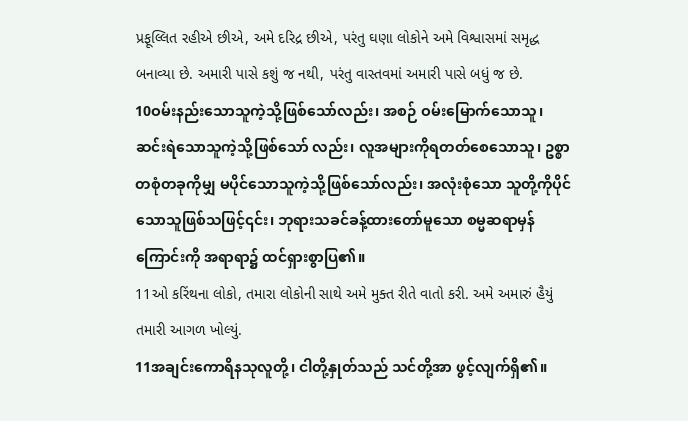પ્રફૂલ્લિત રહીએ છીએ, અમે દરિદ્ર છીએ, પરંતુ ઘણા લોકોને અમે વિશ્વાસમાં સમૃદ્ધ બનાવ્યા છે. અમારી પાસે કશું જ નથી, પરંતુ વાસ્તવમાં અમારી પાસે બધું જ છે.
10ဝမ်းနည်းသောသူကဲ့သို့ဖြစ်သော်လည်း၊ အစဉ် ဝမ်းမြောက်သောသူ၊ ဆင်းရဲသောသူကဲ့သို့ဖြစ်သော် လည်း၊ လူအများကိုရတတ်စေသောသူ၊ ဥစ္စာတစုံတခုကိုမျှ မပိုင်သောသူကဲ့သို့ဖြစ်သော်လည်း၊ အလုံးစုံသော သူတို့ကိုပိုင်သောသူဖြစ်သဖြင့်၎င်း၊ ဘုရားသခင်ခန့်ထားတော်မူသော စမ္မဆရာမှန်ကြောင်းကို အရာရာ၌ ထင်ရှားစွာပြ၏။
11ઓ કરિંથના લોકો, તમારા લોકોની સાથે અમે મુક્ત રીતે વાતો કરી. અમે અમારું હૈયું તમારી આગળ ખોલ્યું.
11အချင်းကောရိနသုလူတို့၊ ငါတို့နှုတ်သည် သင်တို့အာ ဖွင့်လျက်ရှိ၏။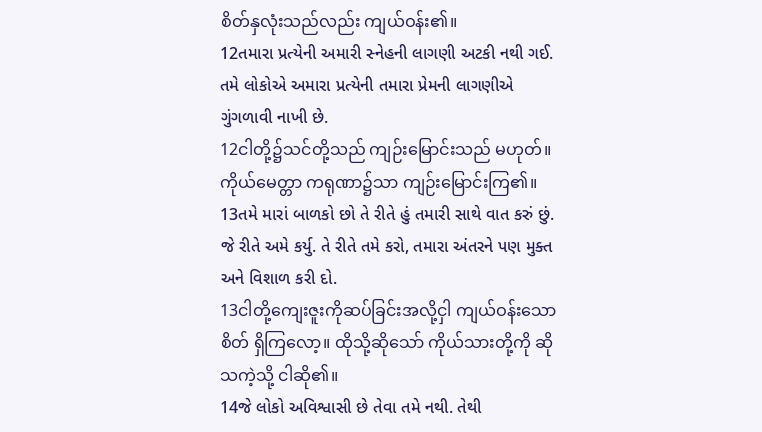စိတ်နှလုံးသည်လည်း ကျယ်ဝန်း၏။
12તમારા પ્રત્યેની અમારી સ્નેહની લાગણી અટકી નથી ગઈ. તમે લોકોએ અમારા પ્રત્યેની તમારા પ્રેમની લાગણીએ ગુંગળાવી નાખી છે.
12ငါတို့၌သင်တို့သည် ကျဉ်းမြောင်းသည် မဟုတ်။ ကိုယ်မေတ္တာ ကရုဏာ၌သာ ကျဉ်းမြောင်းကြ၏။
13તમે મારાં બાળકો છો તે રીતે હું તમારી સાથે વાત કરું છું. જે રીતે અમે કર્યુ. તે રીતે તમે કરો, તમારા અંતરને પણ મુક્ત અને વિશાળ કરી દો.
13ငါတို့ကျေးဇူးကိုဆပ်ခြင်းအလို့ငှါ ကျယ်ဝန်းသောစိတ် ရှိကြလော့။ ထိုသို့ဆိုသော် ကိုယ်သားတို့ကို ဆိုသကဲ့သို့ ငါဆို၏။
14જે લોકો અવિશ્વાસી છે તેવા તમે નથી. તેથી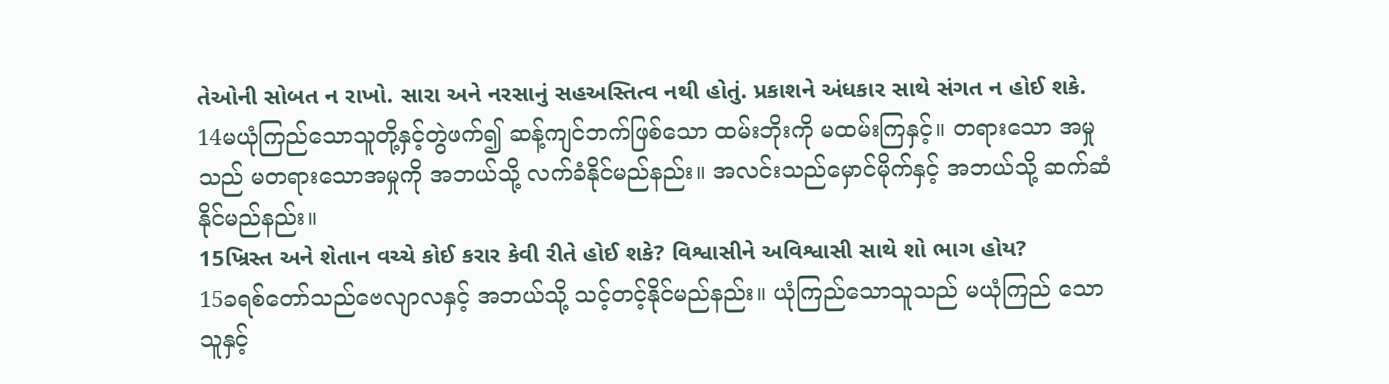તેઓની સોબત ન રાખો. સારા અને નરસાનું સહઅસ્તિત્વ નથી હોતું. પ્રકાશને અંધકાર સાથે સંગત ન હોઈ શકે.
14မယုံကြည်သောသူတို့နှင့်တွဲဖက်၍ ဆန့်ကျင်ဘက်ဖြစ်သော ထမ်းဘိုးကို မထမ်းကြနှင့်။ တရားသော အမှုသည် မတရားသောအမှုကို အဘယ်သို့ လက်ခံနိုင်မည်နည်း။ အလင်းသည်မှောင်မိုက်နှင့် အဘယ်သို့ ဆက်ဆံနိုင်မည်နည်း။
15ખ્રિસ્ત અને શેતાન વચ્ચે કોઈ કરાર કેવી રીતે હોઈ શકે? વિશ્વાસીને અવિશ્વાસી સાથે શો ભાગ હોય?
15ခရစ်တော်သည်ဗေလျာလနှင့် အဘယ်သို့ သင့်တင့်နိုင်မည်နည်း။ ယုံကြည်သောသူသည် မယုံကြည် သောသူနှင့်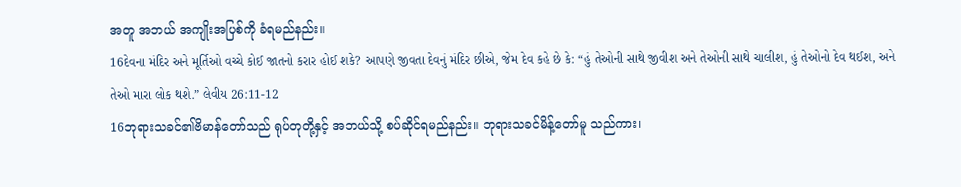အတူ အဘယ် အကျိုးအပြစ်ကို ခံရမည်နည်း။
16દેવના મંદિર અને મૂર્તિઓ વચ્ચે કોઈ જાતનો કરાર હોઈ શકે? આપણે જીવતા દેવનું મંદિર છીએ, જેમ દેવ કહે છે કે: “હું તેઓની સાથે જીવીશ અને તેઓની સાથે ચાલીશ, હું તેઓનો દેવ થઈશ, અને તેઓ મારા લોક થશે.” લેવીય 26:11-12
16ဘုရားသခင်၏ဗိမာန်တော်သည် ရုပ်တုတို့နှင့် အဘယ်သို့ စပ်ဆိုင်ရမည်နည်း။ ဘုရားသခင်မိန့်တော်မူ သည်ကား၊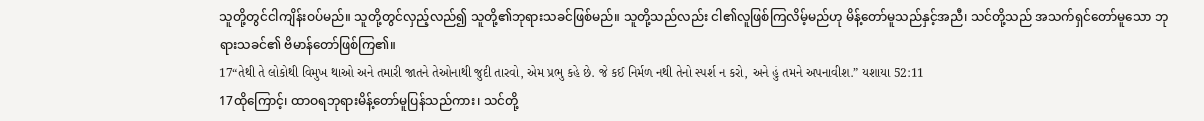သူတို့တွင်ငါကျိန်းဝပ်မည်။ သူတို့တွင်လှည့်လည်၍ သူတို့၏ဘုရားသခင်ဖြစ်မည်။ သူတို့သည်လည်း ငါ၏လူဖြစ်ကြလိမ့်မည်ဟု မိန့်တော်မူသည်နှင့်အညီ၊ သင်တို့သည် အသက်ရှင်တော်မူသော ဘုရားသခင်၏ ဗိမာန်တော်ဖြစ်ကြ၏။
17“તેથી તે લોકોથી વિમુખ થાઓ અને તમારી જાતને તેઓનાથી જુદી તારવો, એમ પ્રભુ કહે છે. જે કઈ નિર્મળ નથી તેનો સ્પર્શ ન કરો, અને હું તમને અપનાવીશ.” યશાયા 52:11
17ထိုကြောင့်၊ ထာဝရဘုရားမိန့်တော်မူပြန်သည်ကား၊ သင်တို့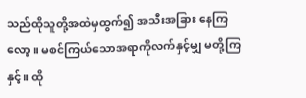သည်ထိုသူတို့အထဲမှထွက်၍ အသီးအခြား နေကြလော့။ မစင်ကြယ်သောအရာကိုလက်နှင့်မျှ မတို့ကြနှင့်။ ထို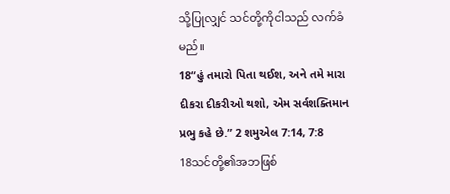သို့ပြုလျှင် သင်တို့ကိုငါသည် လက်ခံမည်။
18“હું તમારો પિતા થઈશ, અને તમે મારા દીકરા દીકરીઓ થશો, એમ સર્વશક્તિમાન પ્રભુ કહે છે.” 2 શમુએલ 7:14, 7:8
18သင်တို့၏အဘဖြစ်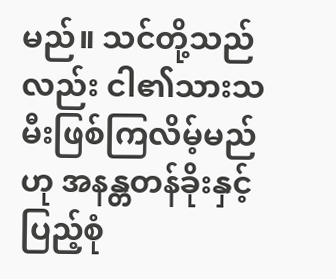မည်။ သင်တို့သည်လည်း ငါ၏သားသမီးဖြစ်ကြလိမ့်မည်ဟု အနန္တတန်ခိုးနှင့် ပြည့်စုံ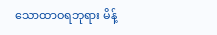သောထာဝရဘုရား မိန့်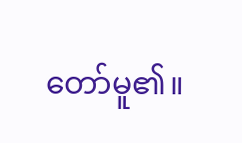တော်မူ၏။